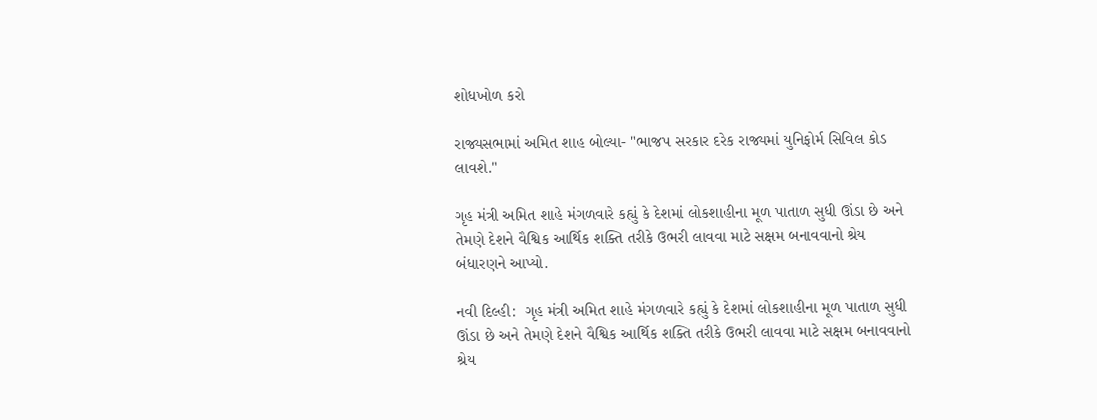શોધખોળ કરો

રાજ્યસભામાં અમિત શાહ બોલ્યા- "ભાજપ સરકાર દરેક રાજ્યમાં યુનિફોર્મ સિવિલ કોડ લાવશે."

ગૃહ મંત્રી અમિત શાહે મંગળવારે કહ્યું કે દેશમાં લોકશાહીના મૂળ પાતાળ સુધી ઊંડા છે અને તેમણે દેશને વૈશ્વિક આર્થિક શક્તિ તરીકે ઉભરી લાવવા માટે સક્ષમ બનાવવાનો શ્રેય બંધારણને આપ્યો.

નવી દિલ્હી:  ગૃહ મંત્રી અમિત શાહે મંગળવારે કહ્યું કે દેશમાં લોકશાહીના મૂળ પાતાળ સુધી ઊંડા છે અને તેમણે દેશને વૈશ્વિક આર્થિક શક્તિ તરીકે ઉભરી લાવવા માટે સક્ષમ બનાવવાનો શ્રેય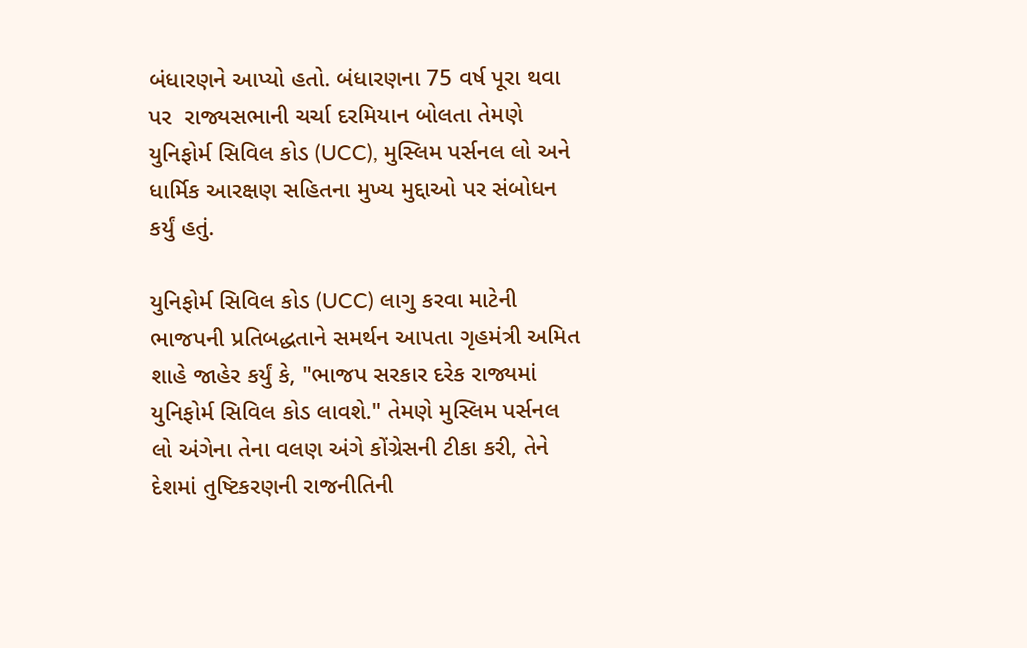બંધારણને આપ્યો હતો. બંધારણના 75 વર્ષ પૂરા થવા પર  રાજ્યસભાની ચર્ચા દરમિયાન બોલતા તેમણે યુનિફોર્મ સિવિલ કોડ (UCC), મુસ્લિમ પર્સનલ લો અને ધાર્મિક આરક્ષણ સહિતના મુખ્ય મુદ્દાઓ પર સંબોધન કર્યું હતું.

યુનિફોર્મ સિવિલ કોડ (UCC) લાગુ કરવા માટેની ભાજપની પ્રતિબદ્ધતાને સમર્થન આપતા ગૃહમંત્રી અમિત શાહે જાહેર કર્યું કે, "ભાજપ સરકાર દરેક રાજ્યમાં યુનિફોર્મ સિવિલ કોડ લાવશે." તેમણે મુસ્લિમ પર્સનલ લો અંગેના તેના વલણ અંગે કોંગ્રેસની ટીકા કરી, તેને  દેશમાં તુષ્ટિકરણની રાજનીતિની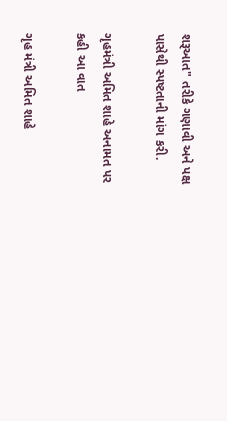શરૂઆત" તરીકે ગણાવી અને પક્ષ પાસેથી સ્પષ્ટતાની માંગ કરી.

ગૃહમંત્રી અમિત શાહે અનામત પર કહી આ વાત

ગૃહ મંત્રી અમિત શાહે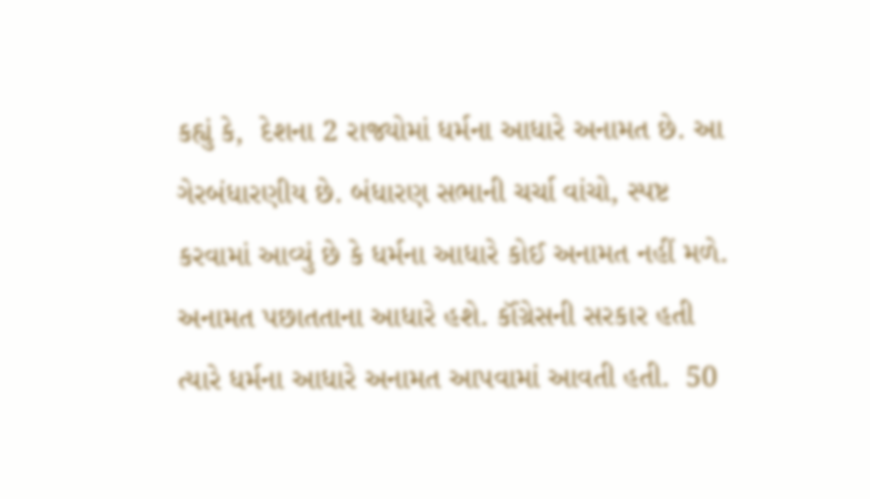કહ્યું કે,  દેશના 2 રાજ્યોમાં ધર્મના આધારે અનામત છે. આ ગેરબંધારણીય છે. બંધારણ સભાની ચર્ચા વાંચો, સ્પષ્ટ કરવામાં આવ્યું છે કે ધર્મના આધારે કોઈ અનામત નહીં મળે. અનામત પછાતતાના આધારે હશે. કૉંગ્રેસની સરકાર હતી ત્યારે ધર્મના આધારે અનામત આપવામાં આવતી હતી.  50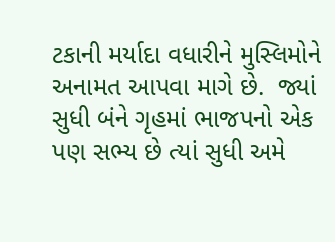ટકાની મર્યાદા વધારીને મુસ્લિમોને અનામત આપવા માગે છે.  જ્યાં સુધી બંને ગૃહમાં ભાજપનો એક પણ સભ્ય છે ત્યાં સુધી અમે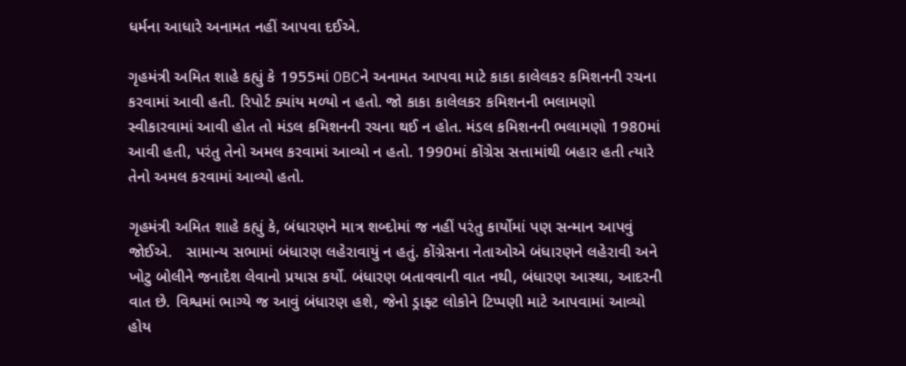ધર્મના આધારે અનામત નહીં આપવા દઈએ.

ગૃહમંત્રી અમિત શાહે કહ્યું કે 1955માં OBCને અનામત આપવા માટે કાકા કાલેલકર કમિશનની રચના  કરવામાં આવી હતી. રિપોર્ટ ક્યાંય મળ્યો ન હતો. જો કાકા કાલેલકર કમિશનની ભલામણો સ્વીકારવામાં આવી હોત તો મંડલ કમિશનની રચના થઈ ન હોત. મંડલ કમિશનની ભલામણો 1980માં આવી હતી, પરંતુ તેનો અમલ કરવામાં આવ્યો ન હતો. 1990માં કોંગ્રેસ સત્તામાંથી બહાર હતી ત્યારે તેનો અમલ કરવામાં આવ્યો હતો.

ગૃહમંત્રી અમિત શાહે કહ્યું કે, બંધારણને માત્ર શબ્દોમાં જ નહીં પરંતુ કાર્યોમાં પણ સન્માન આપવું જોઈએ.   સામાન્ય સભામાં બંધારણ લહેરાવાયું ન હતું. કોંગ્રેસના નેતાઓએ બંધારણને લહેરાવી અને ખોટુ બોલીને જનાદેશ લેવાનો પ્રયાસ કર્યો. બંધારણ બતાવવાની વાત નથી, બંધારણ આસ્થા, આદરની વાત છે. વિશ્વમાં ભાગ્યે જ આવું બંધારણ હશે, જેનો ડ્રાફ્ટ લોકોને ટિપ્પણી માટે આપવામાં આવ્યો હોય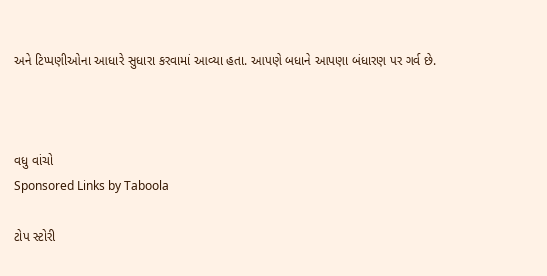અને ટિપ્પણીઓના આધારે સુધારા કરવામાં આવ્યા હતા. આપણે બધાને આપણા બંધારણ પર ગર્વ છે.



વધુ વાંચો
Sponsored Links by Taboola

ટોપ સ્ટોરી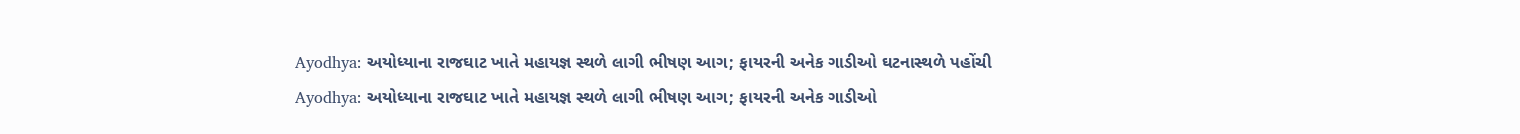Ayodhya: અયોધ્યાના રાજઘાટ ખાતે મહાયજ્ઞ સ્થળે લાગી ભીષણ આગ; ફાયરની અનેક ગાડીઓ ઘટનાસ્થળે પહોંચી
Ayodhya: અયોધ્યાના રાજઘાટ ખાતે મહાયજ્ઞ સ્થળે લાગી ભીષણ આગ; ફાયરની અનેક ગાડીઓ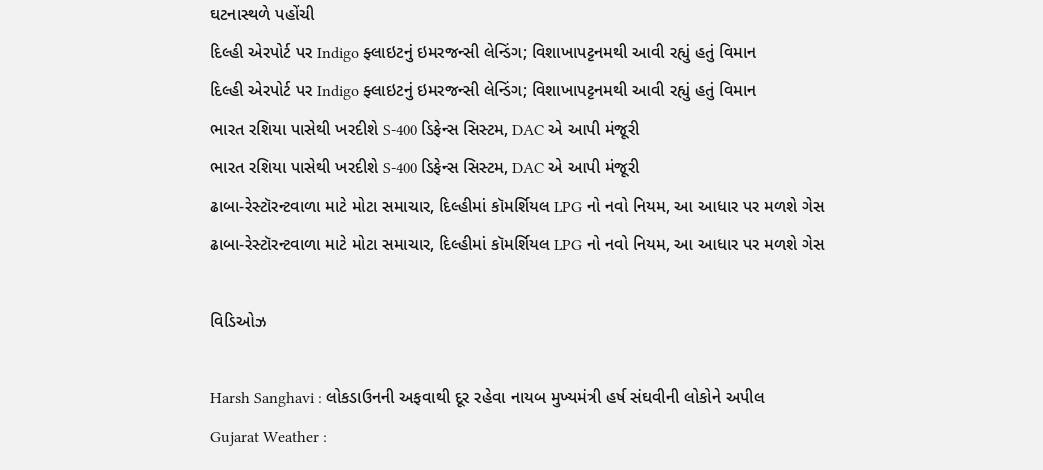ઘટનાસ્થળે પહોંચી
દિલ્હી એરપોર્ટ પર Indigo ફ્લાઇટનું ઇમરજન્સી લેન્ડિંગ; વિશાખાપટ્ટનમથી આવી રહ્યું હતું વિમાન
દિલ્હી એરપોર્ટ પર Indigo ફ્લાઇટનું ઇમરજન્સી લેન્ડિંગ; વિશાખાપટ્ટનમથી આવી રહ્યું હતું વિમાન
ભારત રશિયા પાસેથી ખરદીશે S-400 ડિફેન્સ સિસ્ટમ, DAC એ આપી મંજૂરી
ભારત રશિયા પાસેથી ખરદીશે S-400 ડિફેન્સ સિસ્ટમ, DAC એ આપી મંજૂરી
ઢાબા-રેસ્ટૉરન્ટવાળા માટે મોટા સમાચાર, દિલ્હીમાં કૉમર્શિયલ LPG નો નવો નિયમ, આ આધાર પર મળશે ગેસ
ઢાબા-રેસ્ટૉરન્ટવાળા માટે મોટા સમાચાર, દિલ્હીમાં કૉમર્શિયલ LPG નો નવો નિયમ, આ આધાર પર મળશે ગેસ

વિડિઓઝ

Harsh Sanghavi : લોકડાઉનની અફવાથી દૂર રહેવા નાયબ મુખ્યમંત્રી હર્ષ સંઘવીની લોકોને અપીલ
Gujarat Weather :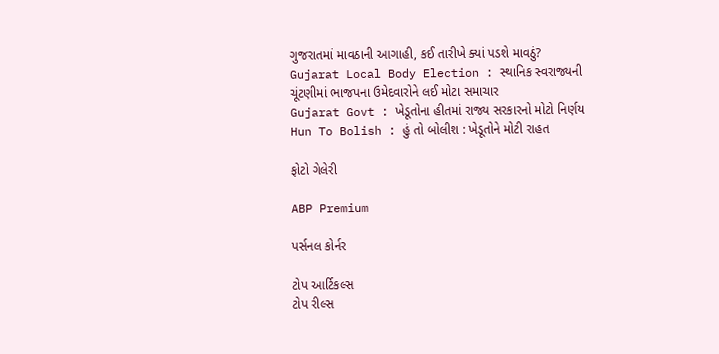ગુજરાતમાં માવઠાની આગાહી, કઈ તારીખે ક્યાં પડશે માવઠું?
Gujarat Local Body Election : સ્થાનિક સ્વરાજ્યની ચૂંટણીમાં ભાજપના ઉમેદવારોને લઈ મોટા સમાચાર
Gujarat Govt : ખેડૂતોના હીતમાં રાજ્ય સરકારનો મોટો નિર્ણય
Hun To Bolish : હું તો બોલીશ : ખેડૂતોને મોટી રાહત

ફોટો ગેલેરી

ABP Premium

પર્સનલ કોર્નર

ટોપ આર્ટિકલ્સ
ટોપ રીલ્સ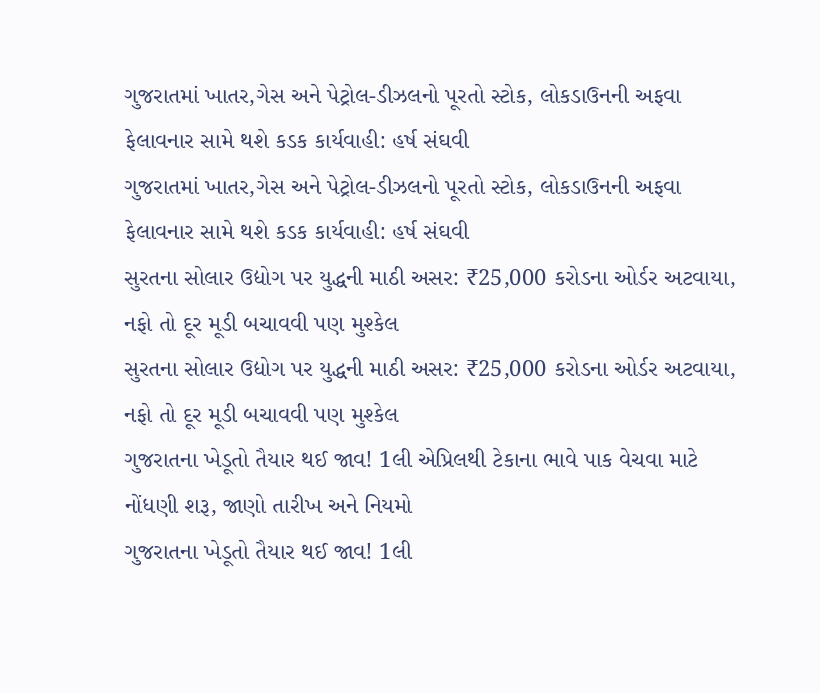ગુજરાતમાં ખાતર,ગેસ અને પેટ્રોલ-ડીઝલનો પૂરતો સ્ટોક, લોકડાઉનની અફવા ફેલાવનાર સામે થશે કડક કાર્યવાહી: હર્ષ સંઘવી
ગુજરાતમાં ખાતર,ગેસ અને પેટ્રોલ-ડીઝલનો પૂરતો સ્ટોક, લોકડાઉનની અફવા ફેલાવનાર સામે થશે કડક કાર્યવાહી: હર્ષ સંઘવી
સુરતના સોલાર ઉદ્યોગ પર યુદ્ધની માઠી અસર: ₹25,000 કરોડના ઓર્ડર અટવાયા, નફો તો દૂર મૂડી બચાવવી પણ મુશ્કેલ
સુરતના સોલાર ઉદ્યોગ પર યુદ્ધની માઠી અસર: ₹25,000 કરોડના ઓર્ડર અટવાયા, નફો તો દૂર મૂડી બચાવવી પણ મુશ્કેલ
ગુજરાતના ખેડૂતો તૈયાર થઈ જાવ! 1લી એપ્રિલથી ટેકાના ભાવે પાક વેચવા માટે નોંધણી શરૂ, જાણો તારીખ અને નિયમો
ગુજરાતના ખેડૂતો તૈયાર થઈ જાવ! 1લી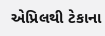એપ્રિલથી ટેકાના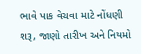ભાવે પાક વેચવા માટે નોંધણી શરૂ, જાણો તારીખ અને નિયમો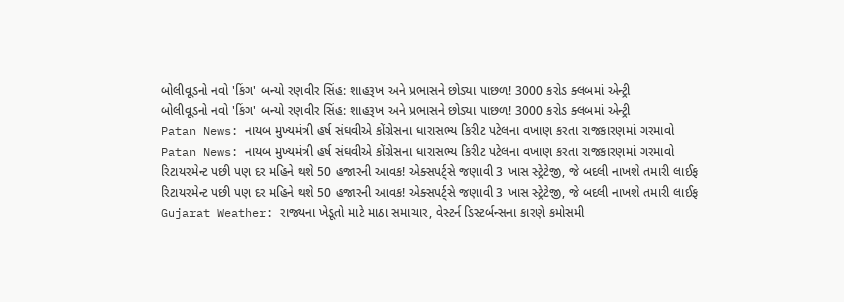બોલીવૂડનો નવો 'કિંગ' બન્યો રણવીર સિંહ: શાહરૂખ અને પ્રભાસને છોડ્યા પાછળ! 3000 કરોડ ક્લબમાં એન્ટ્રી
બોલીવૂડનો નવો 'કિંગ' બન્યો રણવીર સિંહ: શાહરૂખ અને પ્રભાસને છોડ્યા પાછળ! 3000 કરોડ ક્લબમાં એન્ટ્રી
Patan News: નાયબ મુખ્યમંત્રી હર્ષ સંઘવીએ કોંગ્રેસના ધારાસભ્ય કિરીટ પટેલના વખાણ કરતા રાજકારણમાં ગરમાવો
Patan News: નાયબ મુખ્યમંત્રી હર્ષ સંઘવીએ કોંગ્રેસના ધારાસભ્ય કિરીટ પટેલના વખાણ કરતા રાજકારણમાં ગરમાવો
રિટાયરમેન્ટ પછી પણ દર મહિને થશે 50 હજારની આવક! એક્સપર્ટ્સે જણાવી 3 ખાસ સ્ટ્રેટેજી, જે બદલી નાખશે તમારી લાઈફ
રિટાયરમેન્ટ પછી પણ દર મહિને થશે 50 હજારની આવક! એક્સપર્ટ્સે જણાવી 3 ખાસ સ્ટ્રેટેજી, જે બદલી નાખશે તમારી લાઈફ
Gujarat Weather: રાજ્યના ખેડૂતો માટે માઠા સમાચાર, વેસ્ટર્ન ડિસ્ટર્બન્સના કારણે કમોસમી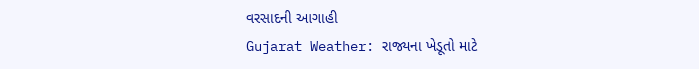વરસાદની આગાહી
Gujarat Weather: રાજ્યના ખેડૂતો માટે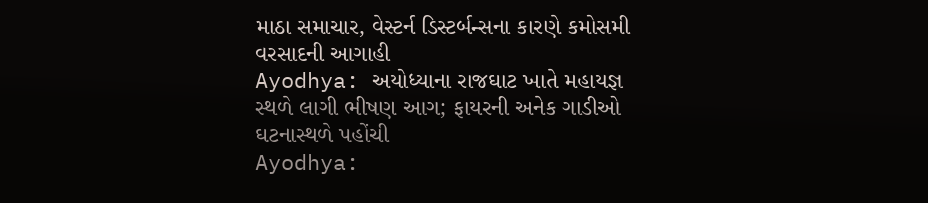માઠા સમાચાર, વેસ્ટર્ન ડિસ્ટર્બન્સના કારણે કમોસમી વરસાદની આગાહી
Ayodhya: અયોધ્યાના રાજઘાટ ખાતે મહાયજ્ઞ સ્થળે લાગી ભીષણ આગ; ફાયરની અનેક ગાડીઓ ઘટનાસ્થળે પહોંચી
Ayodhya: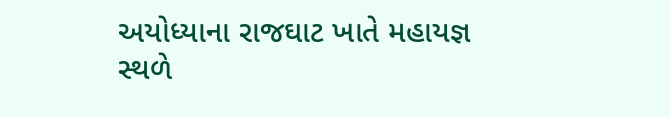અયોધ્યાના રાજઘાટ ખાતે મહાયજ્ઞ સ્થળે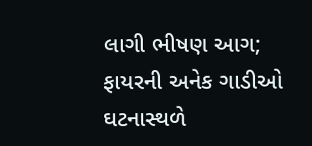લાગી ભીષણ આગ; ફાયરની અનેક ગાડીઓ ઘટનાસ્થળે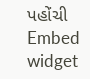પહોંચી
Embed widget